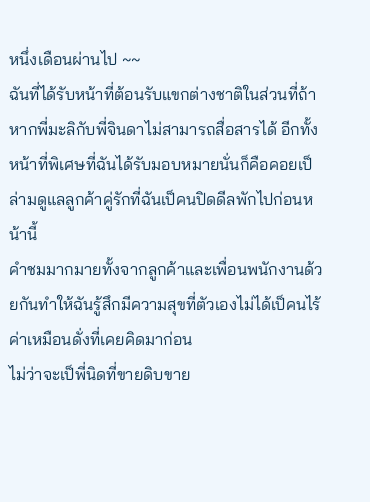หนึ่งเดือนผ่านไป ~~
ฉันที่ได้รับหน้าที่ต้อนรับแขกต่างชาติในส่วนที่ถ้าหากพี่มะลิกับพี่จินดาไม่สามารถสื่อสารได้ อีกทั้งหน้าที่พิเศษที่ฉันได้รับมอบหมายนั่นก็คือคอยเป็ล่ามดูแลลูกค้าคู่รักที่ฉันเป็คนปิดดีลพักไปก่อนหน้านี้
คำชมมากมายทั้งจากลูกค้าและเพื่อนพนักงานด้วยกันทำให้ฉันรู้สึกมีความสุขที่ตัวเองไม่ได้เป็คนไร้ค่าเหมือนดั่งที่เคยคิดมาก่อน
ไม่ว่าจะเป็พี่นิดที่ขายดิบขาย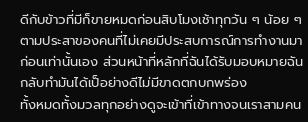ดีกับข้าวที่มีก็ขายหมดก่อนสิบโมงเช้าทุกวัน ๆ น้อย ๆ ตามประสาของคนที่ไม่เคยมีประสบการณ์การทำงานมาก่อนเท่านั้นเอง ส่วนหน้าที่หลักที่ฉันได้รับมอบหมายฉันกลับทำมันได้เป็อย่างดีไม่มีขาดตกบกพร่อง
ทั้งหมดทั้งมวลทุกอย่างดูจะเข้าที่เข้าทางจนเราสามคน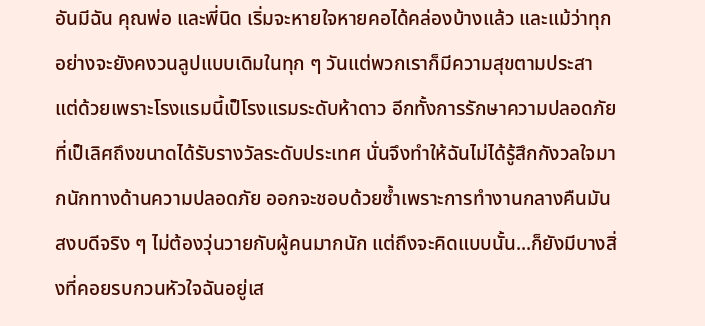อันมีฉัน คุณพ่อ และพี่นิด เริ่มจะหายใจหายคอได้คล่องบ้างแล้ว และแม้ว่าทุกอย่างจะยังคงวนลูปแบบเดิมในทุก ๆ วันแต่พวกเราก็มีความสุขตามประสา
แต่ด้วยเพราะโรงแรมนี้เป็โรงแรมระดับห้าดาว อีกทั้งการรักษาความปลอดภัยที่เป็เลิศถึงขนาดได้รับรางวัลระดับประเทศ นั่นจึงทำให้ฉันไม่ได้รู้สึกกังวลใจมากนักทางด้านความปลอดภัย ออกจะชอบด้วยซ้ำเพราะการทำงานกลางคืนมันสงบดีจริง ๆ ไม่ต้องวุ่นวายกับผู้คนมากนัก แต่ถึงจะคิดแบบนั้น...ก็ยังมีบางสิ่งที่คอยรบกวนหัวใจฉันอยู่เส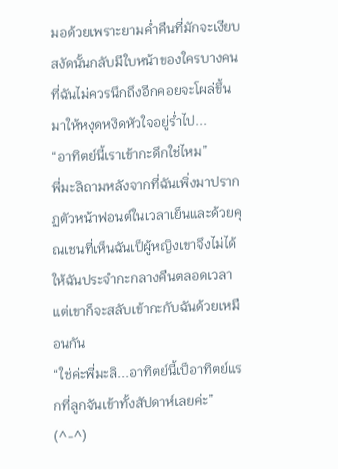มอด้วยเพราะยามค่ำคืนที่มักจะเงียบสงัดนั้นกลับมีใบหน้าของใครบางคนที่ฉันไม่ควรนึกถึงอีกคอยจะโผล่ขึ้นมาให้หงุดหงิดหัวใจอยู่ร่ำไป...
“อาทิตย์นี้เราเข้ากะดึกใช่ไหม”
พี่มะลิถามหลังจากที่ฉันเพิ่งมาปรากฏตัวหน้าฟอนต์ในเวลาเย็นและด้วยคุณเชนที่เห็นฉันเป็ผู้หญิงเขาจึงไม่ได้ให้ฉันประจำกะกลางคืนตลอดเวลาแต่เขาก็จะสลับเข้ากะกับฉันด้วยเหมือนกัน
“ใช่ค่ะพี่มะลิ...อาทิตย์นี้เป็อาทิตย์แรกที่ลูกจันเข้าทั้งสัปดาห์เลยค่ะ” (^-^)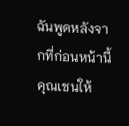ฉันพูดหลังจากที่ก่อนหน้านี้คุณเชนให้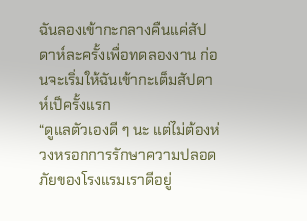ฉันลองเข้ากะกลางคืนแค่สัปดาห์ละครั้งเพื่อทดลองงาน ก่อนจะเริ่มให้ฉันเข้ากะเต็มสัปดาห์เป็ครั้งแรก
“ดูแลตัวเองดี ๆ นะ แต่ไม่ต้องห่วงหรอกการรักษาความปลอดภัยของโรงแรมเราดีอยู่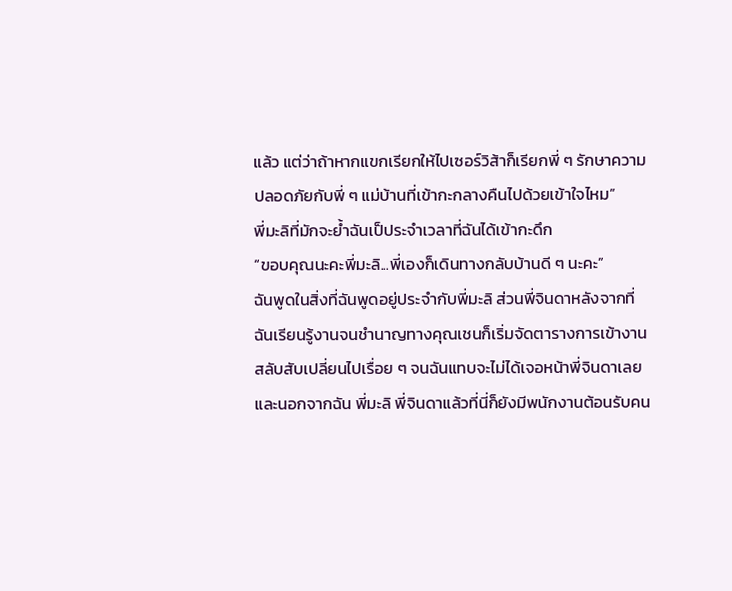แล้ว แต่ว่าถ้าหากแขกเรียกให้ไปเซอร์วิส้าก็เรียกพี่ ๆ รักษาความปลอดภัยกับพี่ ๆ แม่บ้านที่เข้ากะกลางคืนไปด้วยเข้าใจไหม”
พี่มะลิที่มักจะย้ำฉันเป็ประจำเวลาที่ฉันได้เข้ากะดึก
“ขอบคุณนะคะพี่มะลิ...พี่เองก็เดินทางกลับบ้านดี ๆ นะคะ”
ฉันพูดในสิ่งที่ฉันพูดอยู่ประจำกับพี่มะลิ ส่วนพี่จินดาหลังจากที่ฉันเรียนรู้งานจนชำนาญทางคุณเชนก็เริ่มจัดตารางการเข้างานสลับสับเปลี่ยนไปเรื่อย ๆ จนฉันแทบจะไม่ได้เจอหน้าพี่จินดาเลย
และนอกจากฉัน พี่มะลิ พี่จินดาแล้วที่นี่ก็ยังมีพนักงานต้อนรับคน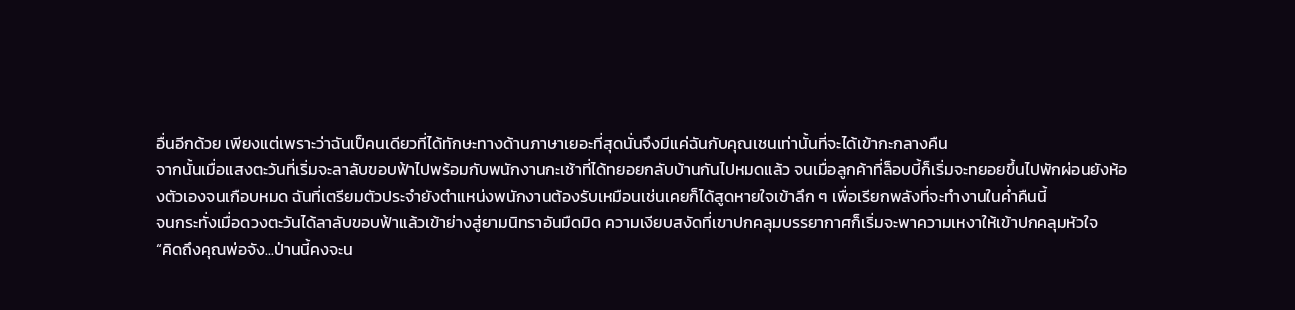อื่นอีกด้วย เพียงแต่เพราะว่าฉันเป็คนเดียวที่ได้ทักษะทางด้านภาษาเยอะที่สุดนั่นจึงมีแค่ฉันกับคุณเชนเท่านั้นที่จะได้เข้ากะกลางคืน
จากนั้นเมื่อแสงตะวันที่เริ่มจะลาลับขอบฟ้าไปพร้อมกับพนักงานกะเช้าที่ได้ทยอยกลับบ้านกันไปหมดแล้ว จนเมื่อลูกค้าที่ล็อบบี้ก็เริ่มจะทยอยขึ้นไปพักผ่อนยังห้องตัวเองจนเกือบหมด ฉันที่เตรียมตัวประจำยังตำแหน่งพนักงานต้องรับเหมือนเช่นเคยก็ได้สูดหายใจเข้าลึก ๆ เพื่อเรียกพลังที่จะทำงานในค่ำคืนนี้
จนกระทั่งเมื่อดวงตะวันได้ลาลับขอบฟ้าแล้วเข้าย่างสู่ยามนิทราอันมืดมิด ความเงียบสงัดที่เขาปกคลุมบรรยากาศก็เริ่มจะพาความเหงาให้เข้าปกคลุมหัวใจ
“คิดถึงคุณพ่อจัง...ป่านนี้คงจะน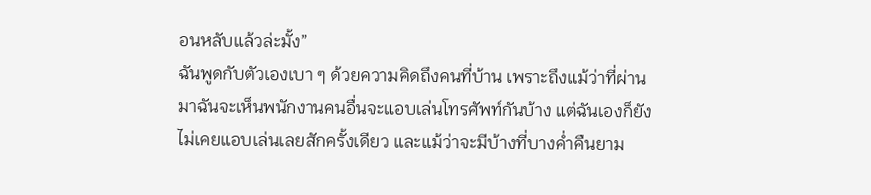อนหลับแล้วล่ะมั้ง”
ฉันพูดกับตัวเองเบา ๆ ด้วยความคิดถึงคนที่บ้าน เพราะถึงแม้ว่าที่ผ่านมาฉันจะเห็นพนักงานคนอื่นจะแอบเล่นโทรศัพท์กันบ้าง แต่ฉันเองก็ยังไม่เคยแอบเล่นเลยสักครั้งเดียว และแม้ว่าจะมีบ้างที่บางค่ำคืนยาม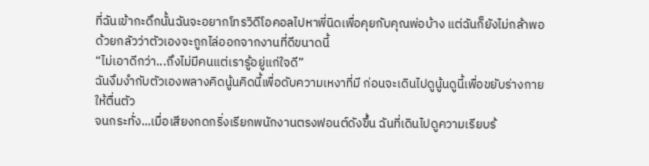ที่ฉันเข้ากะดึกนั้นฉันจะอยากโทรวิดีโอคอลไปหาพี่นิดเพื่อคุยกับคุณพ่อบ้าง แต่ฉันก็ยังไม่กล้าพอด้วยกลัวว่าตัวเองจะถูกไล่ออกจากงานที่ดีขนาดนี้
“ไม่เอาดีกว่า...ถึงไม่มีคนแต่เรารู้อยู่แก่ใจดี”
ฉันงึมงำกับตัวเองพลางคิดนู้นคิดนี้เพื่อดับความเหงาที่มี ก่อนจะเดินไปดูนู้นดูนี้เพื่อขยับร่างกายให้ตื่นตัว
จนกระทั่ง...เมื่อเสียงกดกริ่งเรียกพนักงานตรงฟอนต์ดังขึ้น ฉันที่เดินไปดูความเรียบร้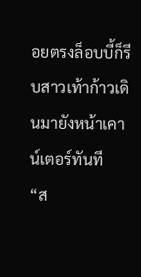อยตรงล็อบบี้ก็รีบสาวเท้าก้าวเดินมายังหน้าเคาน์เตอร์ทันที
“ส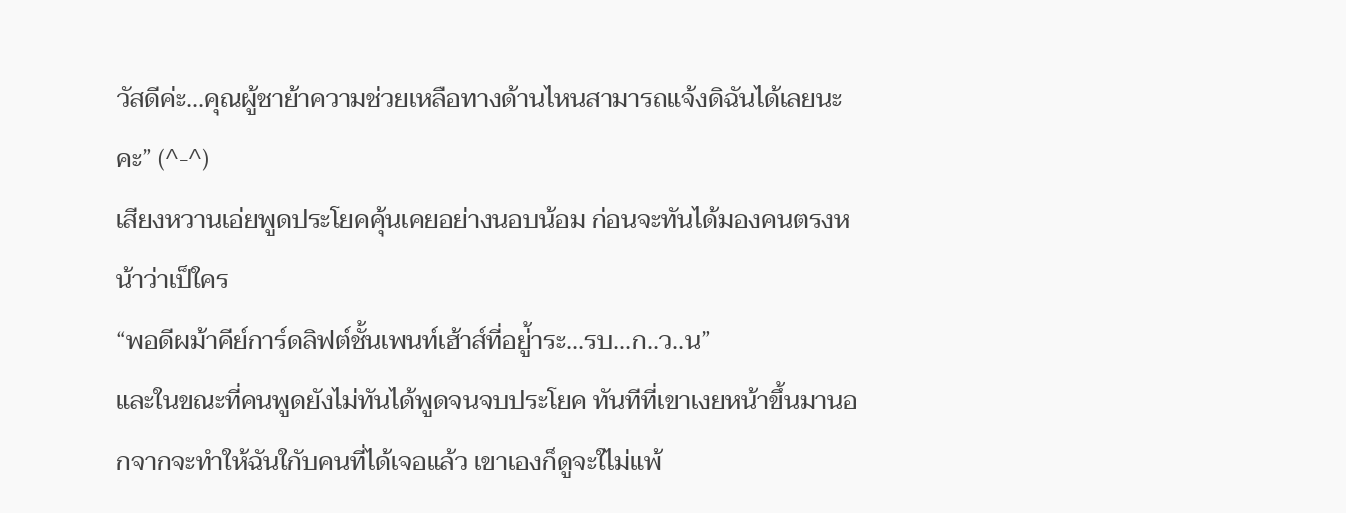วัสดีค่ะ...คุณผู้ชาย้าความช่วยเหลือทางด้านไหนสามารถแจ้งดิฉันได้เลยนะคะ” (^-^)
เสียงหวานเอ่ยพูดประโยคคุ้นเคยอย่างนอบน้อม ก่อนจะทันได้มองคนตรงหน้าว่าเป็ใคร
“พอดีผม้าคีย์การ์ดลิฟต์ชั้นเพนท์เฮ้าส์ที่อยู่้าระ...รบ...ก..ว..น”
และในขณะที่คนพูดยังไม่ทันได้พูดจนจบประโยค ทันทีที่เขาเงยหน้าขึ้นมานอกจากจะทำให้ฉันใกับคนที่ได้เจอแล้ว เขาเองก็ดูจะใไม่แพ้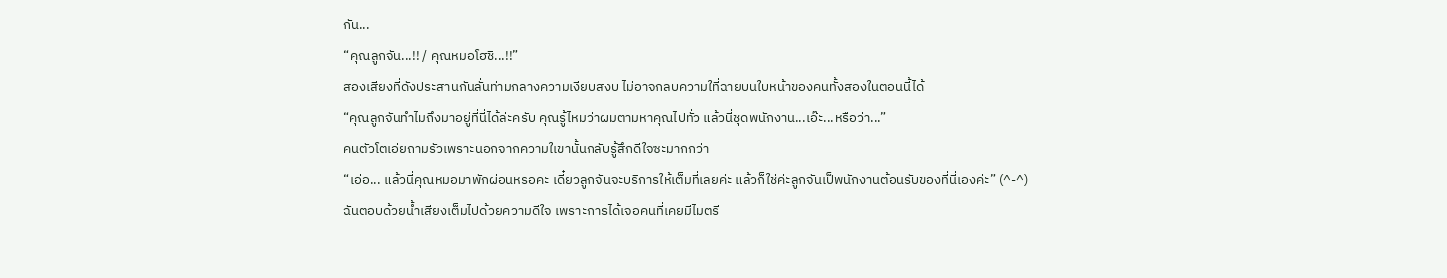กัน...
“คุณลูกจัน...!! / คุณหมอโฮชิ...!!”
สองเสียงที่ดังประสานกันลั่นท่ามกลางความเงียบสงบ ไม่อาจกลบความใที่ฉายบนใบหน้าของคนทั้งสองในตอนนี้ได้
“คุณลูกจันทำไมถึงมาอยู่ที่นี่ได้ล่ะครับ คุณรู้ไหมว่าผมตามหาคุณไปทั่ว แล้วนี่ชุดพนักงาน...เอ๊ะ...หรือว่า...”
คนตัวโตเอ่ยถามรัวเพราะนอกจากความใเขานั้นกลับรู้สึกดีใจซะมากกว่า
“เอ่อ... แล้วนี่คุณหมอมาพักผ่อนหรอคะ เดี๋ยวลูกจันจะบริการให้เต็มที่เลยค่ะ แล้วก็ใช่ค่ะลูกจันเป็พนักงานต้อนรับของที่นี่เองค่ะ” (^-^)
ฉันตอบด้วยน้ำเสียงเต็มไปด้วยความดีใจ เพราะการได้เจอคนที่เคยมีไมตรี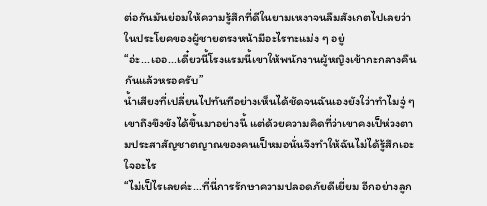ต่อกันมันย่อมให้ความรู้สึกที่ดีในยามเหงาจนลืมสังเกตไปเลยว่าในประโยคของผู้ชายตรงหน้ามีอะไรทะแม่ง ๆ อยู่
“อ่ะ...เออ...เดี๋ยวนี้โรงแรมนี้เขาให้พนักงานผู้หญิงเข้ากะกลางคืนกันแล้วหรอครับ”
น้ำเสียงที่เปลี่ยนไปทันทีอย่างเห็นได้ชัดจนฉันเองยังใว่าทำไมจู่ ๆ เขาถึงขึงขังได้ขึ้นมาอย่างนี้ แต่ด้วยความคิดที่ว่าเขาคงเป็ห่วงตามประสาสัญชาตญาณของคนเป็หมอนั่นจึงทำให้ฉันไม่ได้รู้สึกเอะใจอะไร
“ไม่เป็ไรเลยค่ะ...ที่นี่การรักษาความปลอดภัยดีเยี่ยม อีกอย่างลูก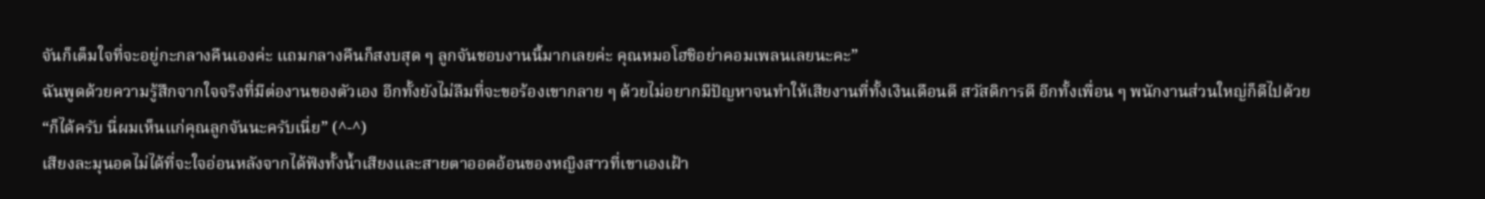จันก็เต็มใจที่จะอยู่กะกลางคืนเองค่ะ แถมกลางคืนก็สงบสุด ๆ ลูกจันชอบงานนี้มากเลยค่ะ คุณหมอโฮชิอย่าคอมเพลนเลยนะคะ”
ฉันพูดด้วยความรู้สึกจากใจจริงที่มีต่องานของตัวเอง อีกทั้งยังไม่ลืมที่จะขอร้องเขากลาย ๆ ด้วยไม่อยากมีปัญหาจนทำให้เสียงานที่ทั้งเงินเดือนดี สวัสดิการดี อีกทั้งเพื่อน ๆ พนักงานส่วนใหญ่ก็ดีไปด้วย
“ก็ได้ครับ นี่ผมเห็นแก่คุณลูกจันนะครับเนี่ย” (^-^)
เสียงละมุนอดไม่ได้ที่จะใจอ่อนหลังจากได้ฟังทั้งน้ำเสียงและสายตาออดอ้อนของหญิงสาวที่เขาเองเฝ้า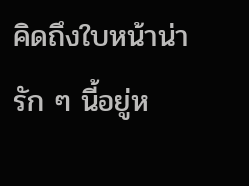คิดถึงใบหน้าน่ารัก ๆ นี้อยู่ห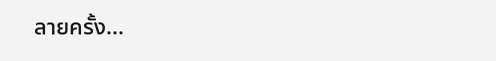ลายครั้ง...